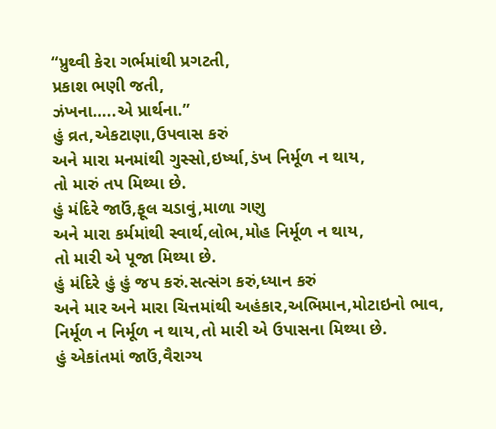“પ્રુથ્વી કેરા ગર્ભમાંથી પ્રગટતી,
પ્રકાશ ભણી જતી,
ઝંખના…..એ પ્રાર્થના.”
હું વ્રત,એકટાણા,ઉપવાસ કરું
અને મારા મનમાંથી ગુસ્સો,ઇર્ષ્યા,ડંખ નિર્મૂળ ન થાય,
તો મારું તપ મિથ્યા છે.
હું મંદિરે જાઉં,ફૂલ ચડાવું,માળા ગણુ
અને મારા કર્મમાંથી સ્વાર્થ,લોભ,મોહ નિર્મૂળ ન થાય,
તો મારી એ પૂજા મિથ્યા છે.
હું મંદિરે હું હું જપ કરું.સત્સંગ કરું,ધ્યાન કરું
અને માર અને મારા ચિત્તમાંથી અહંકાર,અભિમાન,મોટાઇનો ભાવ,
નિર્મૂળ ન નિર્મૂળ ન થાય,તો મારી એ ઉપાસના મિથ્યા છે.
હું એકાંતમાં જાઉં,વૈરાગ્ય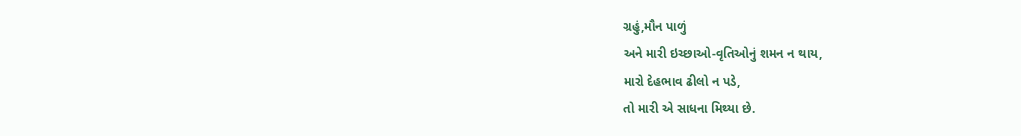ગ્રહું,મૌન પાળું
અને મારી ઇચ્છાઓ-વૃતિઓનું શમન ન થાય,
મારો દેહભાવ ઢીલો ન પડે,
તો મારી એ સાધના મિથ્યા છે.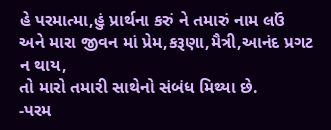હે પરમાત્મા,હું પ્રાર્થના કરું ને તમારું નામ લઉં
અને મારા જીવન માં પ્રેમ,કરૂણા,મૈત્રી,આનંદ પ્રગટ ન થાય,
તો મારો તમારી સાથેનો સંબંધ મિથ્યા છે.
-પરમ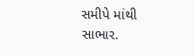સમીપે માંથી સાભાર.